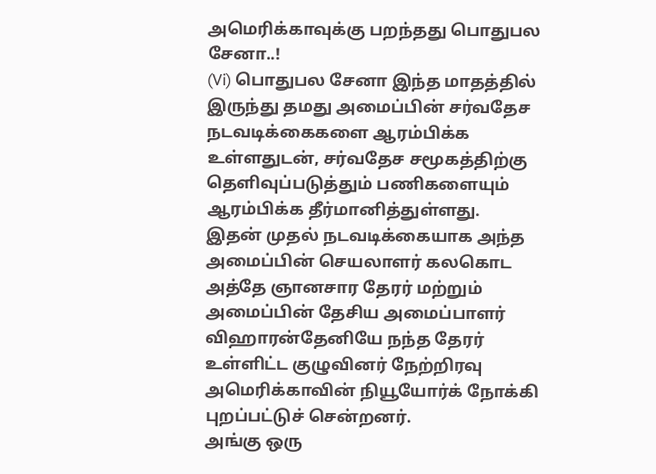அமெரிக்காவுக்கு பறந்தது பொதுபல சேனா..!
(Vi) பொதுபல சேனா இந்த மாதத்தில் இருந்து தமது அமைப்பின் சர்வதேச நடவடிக்கைகளை ஆரம்பிக்க உள்ளதுடன், சர்வதேச சமூகத்திற்கு தெளிவுப்படுத்தும் பணிகளையும் ஆரம்பிக்க தீர்மானித்துள்ளது.
இதன் முதல் நடவடிக்கையாக அந்த அமைப்பின் செயலாளர் கலகொட அத்தே ஞானசார தேரர் மற்றும் அமைப்பின் தேசிய அமைப்பாளர் விஹாரன்தேனியே நந்த தேரர் உள்ளிட்ட குழுவினர் நேற்றிரவு அமெரிக்காவின் நியூயோர்க் நோக்கி புறப்பட்டுச் சென்றனர்.
அங்கு ஒரு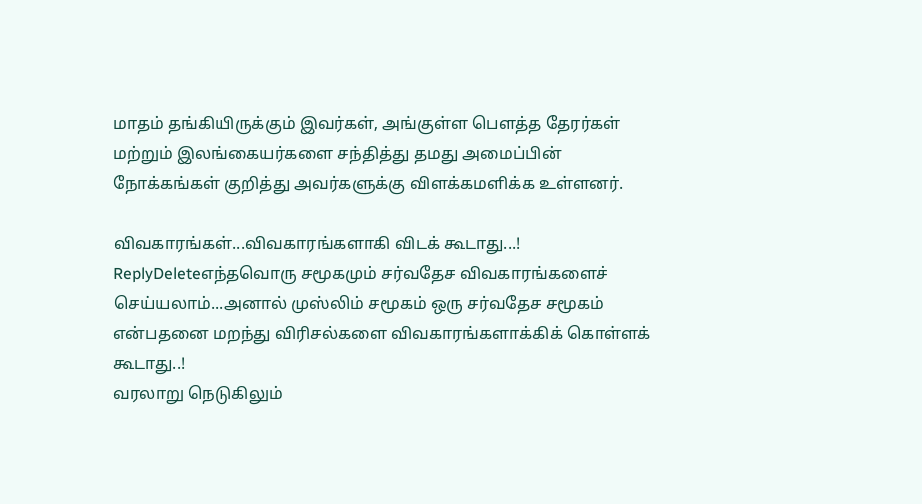மாதம் தங்கியிருக்கும் இவர்கள், அங்குள்ள பௌத்த தேரர்கள் மற்றும் இலங்கையர்களை சந்தித்து தமது அமைப்பின் நோக்கங்கள் குறித்து அவர்களுக்கு விளக்கமளிக்க உள்ளனர்.

விவகாரங்கள்...விவகாரங்களாகி விடக் கூடாது...!
ReplyDeleteஎந்தவொரு சமூகமும் சர்வதேச விவகாரங்களைச் செய்யலாம்...அனால் முஸ்லிம் சமூகம் ஒரு சர்வதேச சமூகம் என்பதனை மறந்து விரிசல்களை விவகாரங்களாக்கிக் கொள்ளக் கூடாது..!
வரலாறு நெடுகிலும்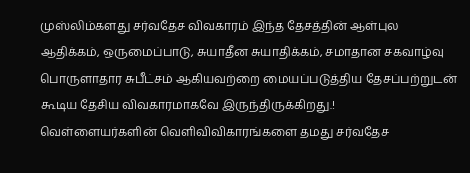முஸ்லிம்களது சர்வதேச விவகாரம் இந்த தேசத்தின் ஆள்புல ஆதிக்கம், ஒருமைப்பாடு, சுயாதீன சுயாதிக்கம், சமாதான சகவாழ்வு பொருளாதார சுபீட்சம் ஆகியவற்றை மையப்படுத்திய தேசப்பற்றுடன் கூடிய தேசிய விவகாரமாகவே இருந்திருக்கிறது.!
வெள்ளையர்களின் வெளிவிவிகாரங்களை தமது சர்வதேச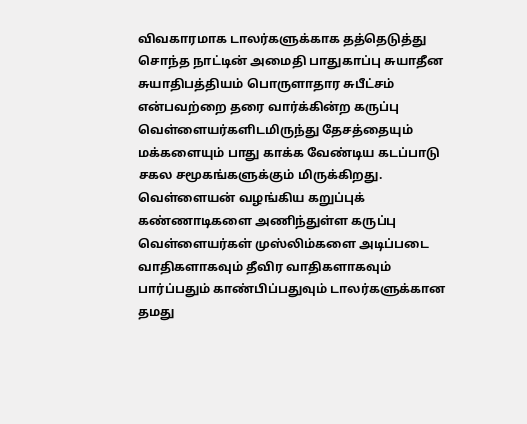விவகாரமாக டாலர்களுக்காக தத்தெடுத்து சொந்த நாட்டின் அமைதி பாதுகாப்பு சுயாதீன சுயாதிபத்தியம் பொருளாதார சுபீட்சம் என்பவற்றை தரை வார்க்கின்ற கருப்பு வெள்ளையர்களிடமிருந்து தேசத்தையும் மக்களையும் பாது காக்க வேண்டிய கடப்பாடு சகல சமூகங்களுக்கும் மிருக்கிறது.
வெள்ளையன் வழங்கிய கறுப்புக் கண்ணாடிகளை அணிந்துள்ள கருப்பு வெள்ளையர்கள் முஸ்லிம்களை அடிப்படை வாதிகளாகவும் தீவிர வாதிகளாகவும் பார்ப்பதும் காண்பிப்பதுவும் டாலர்களுக்கான தமது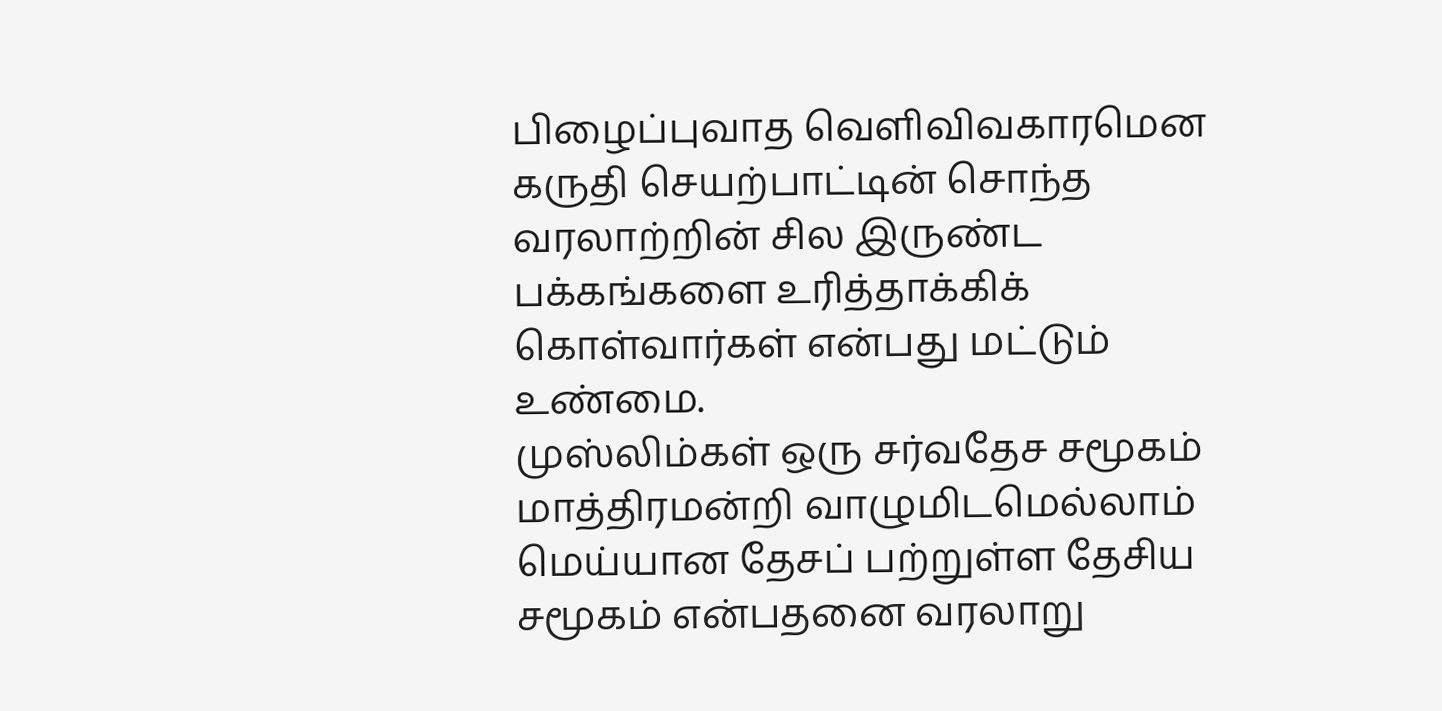பிழைப்புவாத வெளிவிவகாரமென கருதி செயற்பாட்டின் சொந்த வரலாற்றின் சில இருண்ட பக்கங்களை உரித்தாக்கிக் கொள்வார்கள் என்பது மட்டும் உண்மை.
முஸ்லிம்கள் ஒரு சர்வதேச சமூகம் மாத்திரமன்றி வாழுமிடமெல்லாம் மெய்யான தேசப் பற்றுள்ள தேசிய சமூகம் என்பதனை வரலாறு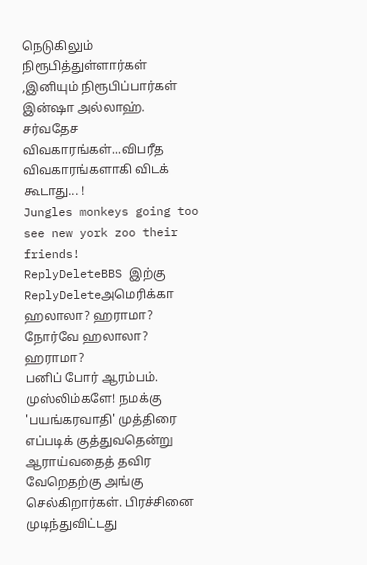நெடுகிலும் நிரூபித்துள்ளார்கள் ,இனியும் நிரூபிப்பார்கள் இன்ஷா அல்லாஹ்.
சர்வதேச விவகாரங்கள்...விபரீத விவகாரங்களாகி விடக் கூடாது... !
Jungles monkeys going too see new york zoo their friends!
ReplyDeleteBBS இற்கு
ReplyDeleteஅமெரிக்கா ஹலாலா? ஹராமா?
நோர்வே ஹலாலா? ஹராமா?
பனிப் போர் ஆரம்பம். முஸ்லிம்களே! நமக்கு 'பயங்கரவாதி' முத்திரை எப்படிக் குத்துவதென்று ஆராய்வதைத் தவிர வேறெதற்கு அங்கு செல்கிறார்கள். பிரச்சினை முடிந்துவிட்டது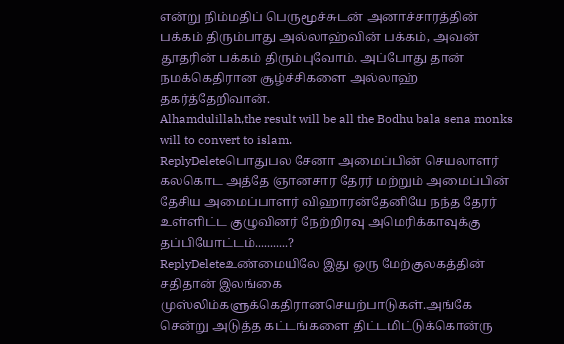என்று நிம்மதிப் பெருமூச்சுடன் அனாச்சாரத்தின் பக்கம் திரும்பாது அல்லாஹ்வின் பக்கம், அவன் தூதரின் பக்கம் திரும்புவோம். அப்போது தான் நமக்கெதிரான சூழ்ச்சிகளை அல்லாஹ் தகர்த்தேறிவான்.
Alhamdulillah,the result will be all the Bodhu bala sena monks will to convert to islam.
ReplyDeleteபொதுபல சேனா அமைப்பின் செயலாளர் கலகொட அத்தே ஞானசார தேரர் மற்றும் அமைப்பின் தேசிய அமைப்பாளர் விஹாரன்தேனியே நந்த தேரர் உள்ளிட்ட குழுவினர் நேற்றிரவு அமெரிக்காவுக்கு தப்பியோட்டம்...........?
ReplyDeleteஉண்மையிலே இது ஒரு மேற்குலகத்தின் சதிதான் இலங்கை முஸ்லிம்களுக்கெதிரானசெயற்பாடுகள்.அங்கே சென்று அடுத்த கட்டங்களை திட்டமிட்டுக்கொன்ரு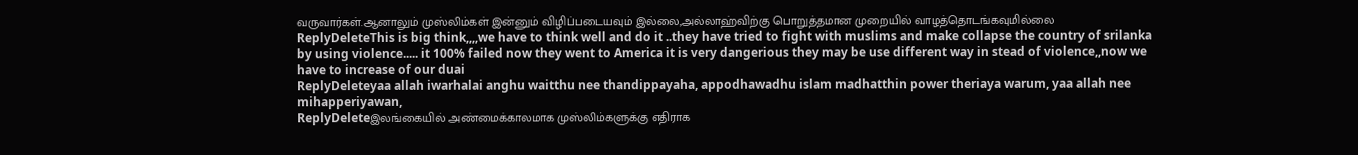வருவார்கள்.ஆனாலும் முஸ்லிம்கள் இன்னும் விழிப்படையவும் இல்லை,அல்லாஹ்விற்கு பொறுத்தமான முறையில் வாழத்தொடங்கவுமில்லை
ReplyDeleteThis is big think,,,,we have to think well and do it ..they have tried to fight with muslims and make collapse the country of srilanka by using violence..... it 100% failed now they went to America it is very dangerious they may be use different way in stead of violence,,now we have to increase of our duai
ReplyDeleteyaa allah iwarhalai anghu waitthu nee thandippayaha, appodhawadhu islam madhatthin power theriaya warum, yaa allah nee mihapperiyawan,
ReplyDeleteஇலங்கையில் அண்மைக்காலமாக முஸ்லிம்களுக்கு எதிராக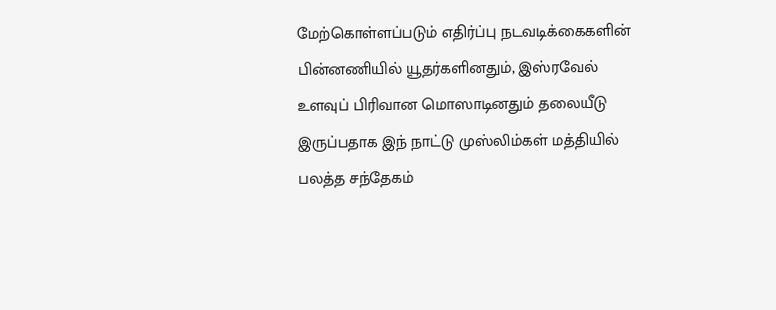மேற்கொள்ளப்படும் எதிர்ப்பு நடவடிக்கைகளின் பின்னணியில் யூதர்களினதும், இஸ்ரவேல் உளவுப் பிரிவான மொஸாடினதும் தலையீடு இருப்பதாக இந் நாட்டு முஸ்லிம்கள் மத்தியில் பலத்த சந்தேகம்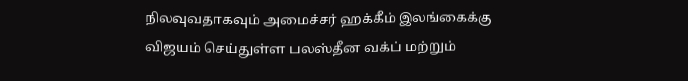நிலவுவதாகவும் அமைச்சர் ஹக்கீம் இலங்கைக்கு விஜயம் செய்துள்ள பலஸ்தீன வக்ப் மற்றும்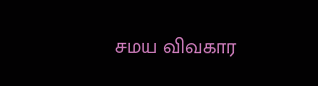சமய விவகார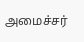அமைச்சர்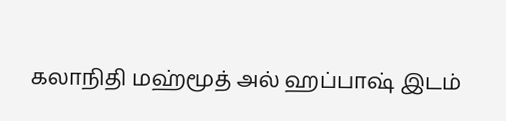கலாநிதி மஹ்மூத் அல் ஹப்பாஷ் இடம்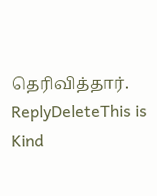தெரிவித்தார்.
ReplyDeleteThis is Kind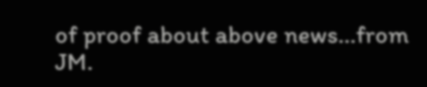of proof about above news...from JM.